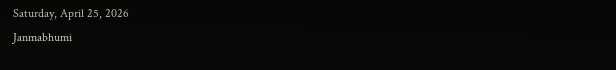Saturday, April 25, 2026
Janmabhumi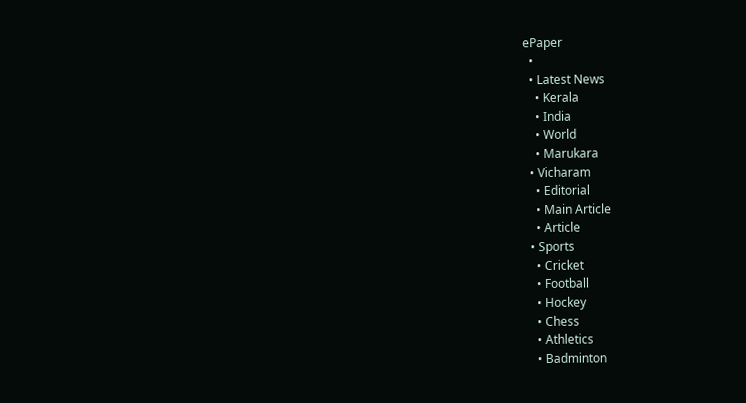ePaper
  •
  • Latest News
    • Kerala
    • India
    • World
    • Marukara
  • Vicharam
    • Editorial
    • Main Article
    • Article
  • Sports
    • Cricket
    • Football
    • Hockey
    • Chess
    • Athletics
    • Badminton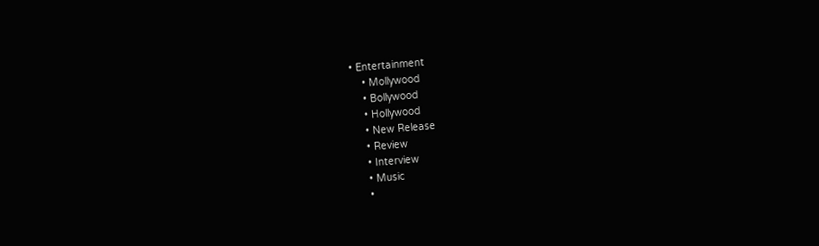• Entertainment
    • Mollywood
    • Bollywood
    • Hollywood
    • New Release
    • Review
    • Interview
    • Music
    •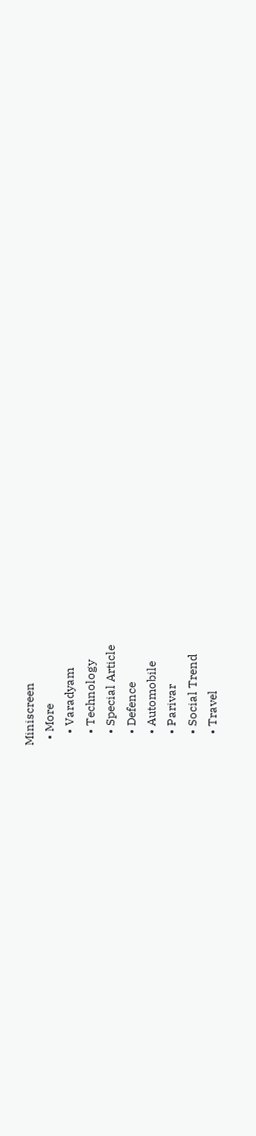Miniscreen
  • More
    • Varadyam
    • Technology
    • Special Article
    • Defence
    • Automobile
    • Parivar
    • Social Trend
    • Travel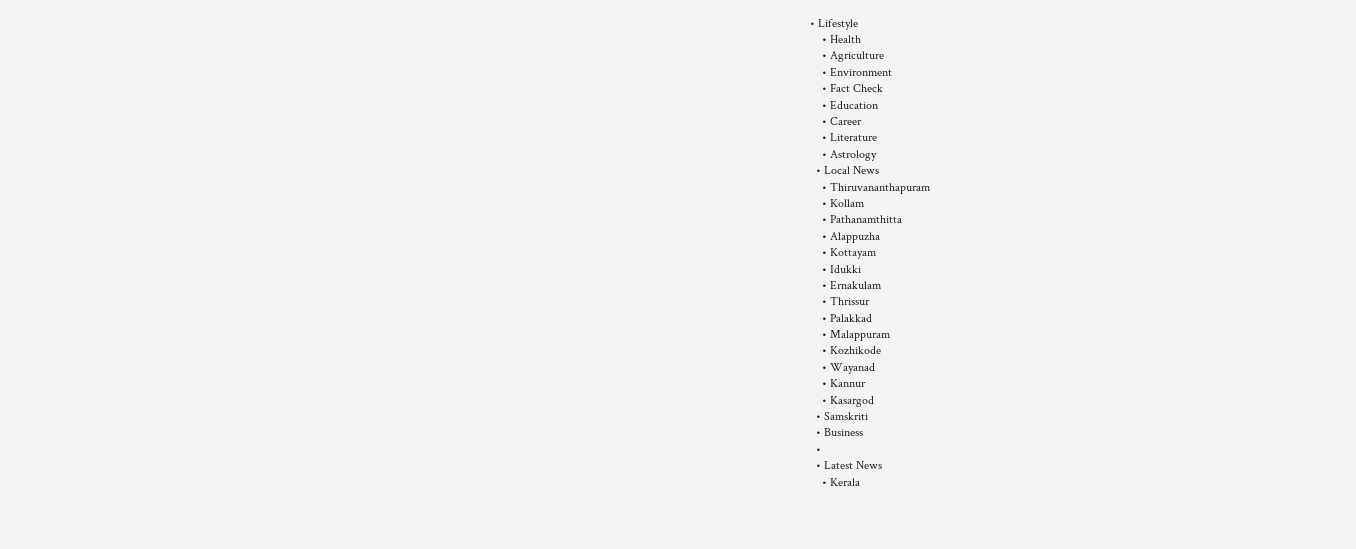• Lifestyle
    • Health
    • Agriculture
    • Environment
    • Fact Check
    • Education
    • Career
    • Literature
    • Astrology
  • Local News
    • Thiruvananthapuram
    • Kollam
    • Pathanamthitta
    • Alappuzha
    • Kottayam
    • Idukki
    • Ernakulam
    • Thrissur
    • Palakkad
    • Malappuram
    • Kozhikode
    • Wayanad
    • Kannur
    • Kasargod
  • Samskriti
  • Business
  •
  • Latest News
    • Kerala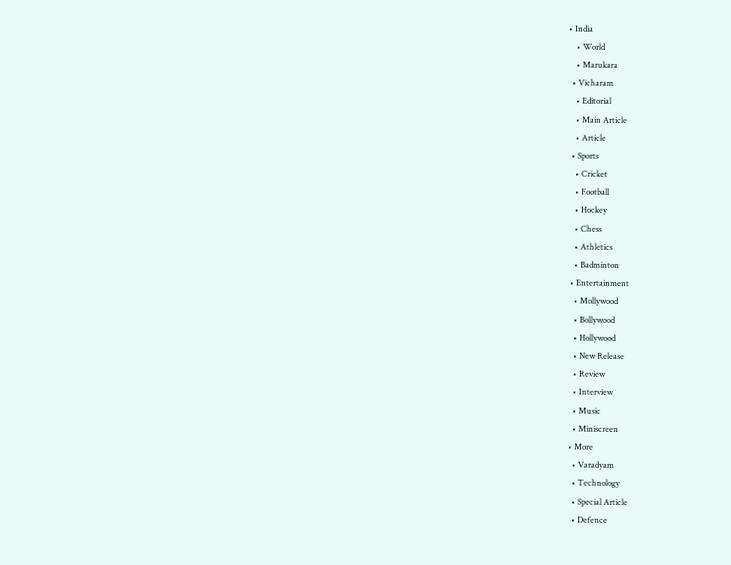• India
    • World
    • Marukara
  • Vicharam
    • Editorial
    • Main Article
    • Article
  • Sports
    • Cricket
    • Football
    • Hockey
    • Chess
    • Athletics
    • Badminton
  • Entertainment
    • Mollywood
    • Bollywood
    • Hollywood
    • New Release
    • Review
    • Interview
    • Music
    • Miniscreen
  • More
    • Varadyam
    • Technology
    • Special Article
    • Defence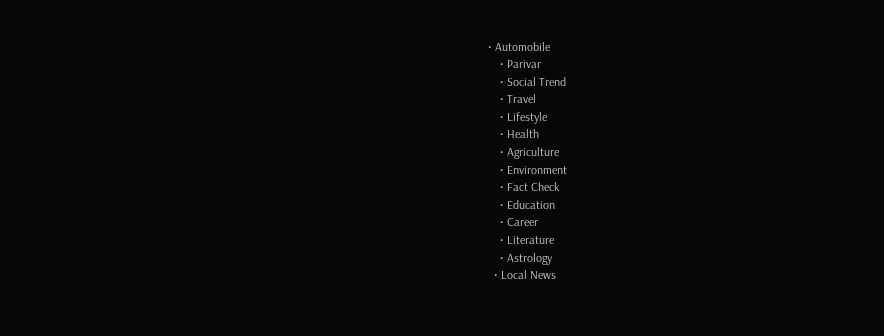• Automobile
    • Parivar
    • Social Trend
    • Travel
    • Lifestyle
    • Health
    • Agriculture
    • Environment
    • Fact Check
    • Education
    • Career
    • Literature
    • Astrology
  • Local News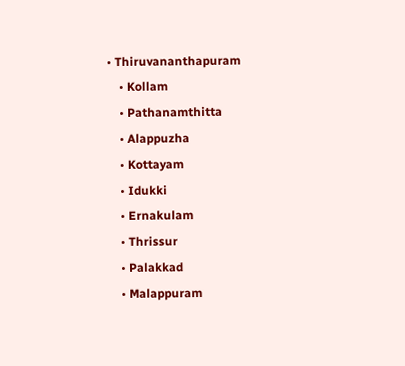• Thiruvananthapuram
    • Kollam
    • Pathanamthitta
    • Alappuzha
    • Kottayam
    • Idukki
    • Ernakulam
    • Thrissur
    • Palakkad
    • Malappuram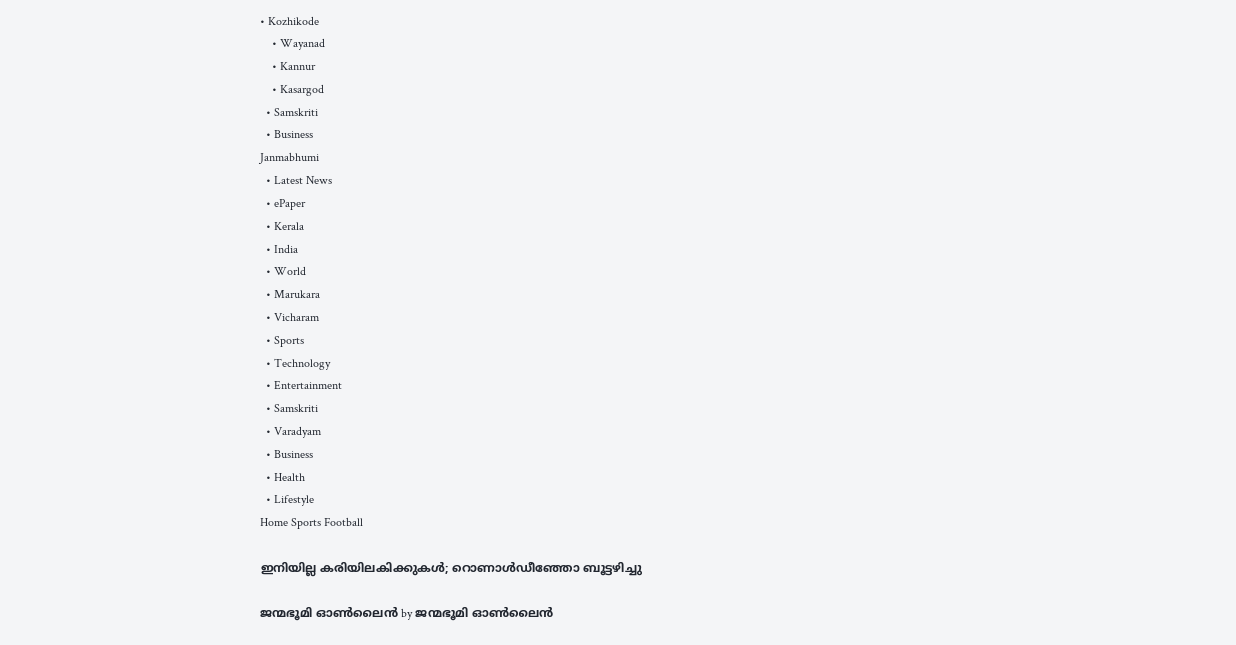• Kozhikode
    • Wayanad
    • Kannur
    • Kasargod
  • Samskriti
  • Business
Janmabhumi
  • Latest News
  • ePaper
  • Kerala
  • India
  • World
  • Marukara
  • Vicharam
  • Sports
  • Technology
  • Entertainment
  • Samskriti
  • Varadyam
  • Business
  • Health
  • Lifestyle
Home Sports Football

ഇനിയില്ല കരിയിലകിക്കുകള്‍; റൊണാള്‍ഡീഞ്ഞോ ബൂട്ടഴിച്ചു

ജന്മഭൂമി ഓണ്‍ലൈന്‍ by ജന്മഭൂമി ഓണ്‍ലൈന്‍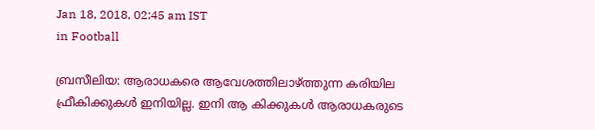Jan 18, 2018, 02:45 am IST
in Football

ബ്രസീലിയ: ആരാധകരെ ആവേശത്തിലാഴ്‌ത്തുന്ന കരിയില ഫ്രീകിക്കുകള്‍ ഇനിയില്ല. ഇനി ആ കിക്കുകള്‍ ആരാധകരുടെ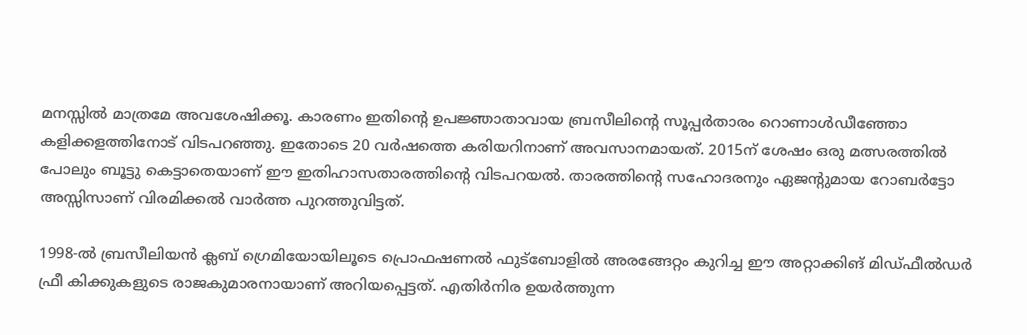മനസ്സില്‍ മാത്രമേ അവശേഷിക്കൂ. കാരണം ഇതിന്റെ ഉപജ്ഞാതാവായ ബ്രസീലിന്റെ സൂപ്പര്‍താരം റൊണാള്‍ഡീഞ്ഞോ കളിക്കളത്തിനോട് വിടപറഞ്ഞു. ഇതോടെ 20 വര്‍ഷത്തെ കരിയറിനാണ് അവസാനമായത്. 2015ന് ശേഷം ഒരു മത്സരത്തില്‍ പോലും ബൂട്ടു കെട്ടാതെയാണ് ഈ ഇതിഹാസതാരത്തിന്റെ വിടപറയല്‍. താരത്തിന്റെ സഹോദരനും ഏജന്റുമായ റോബര്‍ട്ടോ അസ്സിസാണ് വിരമിക്കല്‍ വാര്‍ത്ത പുറത്തുവിട്ടത്.

1998-ല്‍ ബ്രസീലിയന്‍ ക്ലബ് ഗ്രെമിയോയിലൂടെ പ്രൊഫഷണല്‍ ഫുട്‌ബോളില്‍ അരങ്ങേറ്റം കുറിച്ച ഈ അറ്റാക്കിങ് മിഡ്ഫീല്‍ഡര്‍ ഫ്രീ കിക്കുകളുടെ രാജകുമാരനായാണ് അറിയപ്പെട്ടത്. എതിര്‍നിര ഉയര്‍ത്തുന്ന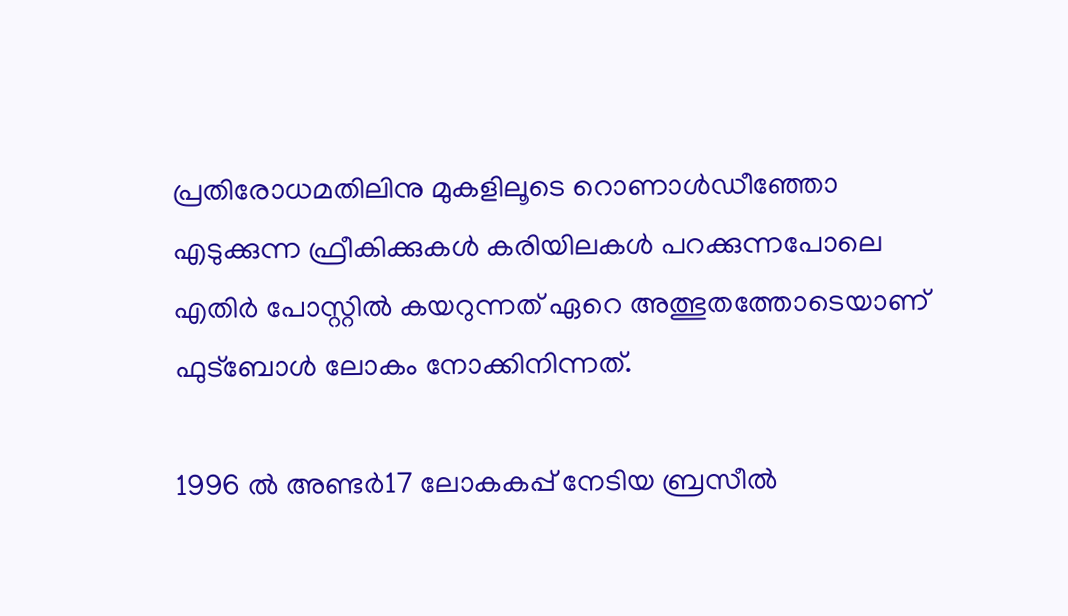പ്രതിരോധമതിലിനു മുകളിലൂടെ റൊണാള്‍ഡീഞ്ഞോ എടുക്കുന്ന ഫ്രീകിക്കുകള്‍ കരിയിലകള്‍ പറക്കുന്നപോലെ എതിര്‍ പോസ്റ്റില്‍ കയറുന്നത് ഏറെ അത്ഭുതത്തോടെയാണ് ഫുട്‌ബോള്‍ ലോകം നോക്കിനിന്നത്.

1996 ല്‍ അണ്ടര്‍17 ലോകകപ്പ് നേടിയ ബ്രസീല്‍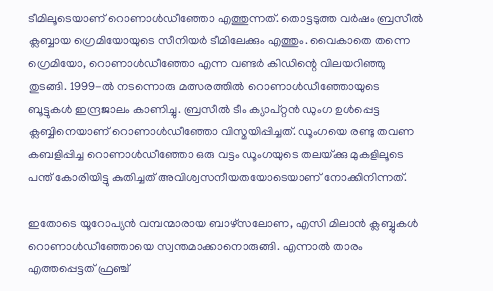ടീമിലൂടെയാണ് റൊണാള്‍ഡീഞ്ഞോ എത്തുന്നത്. തൊട്ടടുത്ത വര്‍ഷം ബ്രസീല്‍ ക്ലബ്ബായ ഗ്രെമിയോയുടെ സീനിയര്‍ ടീമിലേക്കും എത്തും. വൈകാതെ തന്നെ ഗ്രെമിയോ, റൊണാള്‍ഡീഞ്ഞോ എന്ന വണ്ടര്‍ കിഡിന്റെ വിലയറിഞ്ഞു തുടങ്ങി. 1999-ല്‍ നടന്നൊരു മത്സരത്തില്‍ റൊണാള്‍ഡീഞ്ഞോയുടെ ബൂട്ടുകള്‍ ഇന്ദ്രജാലം കാണിച്ചു. ബ്രസീല്‍ ടീം ക്യാപ്റ്റന്‍ ഡുംഗ ഉള്‍പ്പെട്ട ക്ലബ്ബിനെയാണ് റൊണാള്‍ഡീഞ്ഞോ വിസ്മയിപ്പിച്ചത്. ഡൂംഗയെ രണ്ടു തവണ കബളിപ്പിച്ച റൊണാള്‍ഡീഞ്ഞോ ഒരു വട്ടം ഡൂംഗയുടെ തലയ്‌ക്കു മുകളിലൂടെ പന്ത് കോരിയിട്ടു കുതിച്ചത് അവിശ്വസനീയതയോടെയാണ് നോക്കിനിന്നത്.

ഇതോടെ യൂറോപ്യന്‍ വമ്പന്മാരായ ബാഴ്‌സലോണ, എസി മിലാന്‍ ക്ലബ്ബുകള്‍ റൊണാള്‍ഡീഞ്ഞോയെ സ്വന്തമാക്കാനൊരുങ്ങി. എന്നാല്‍ താരം എത്തപ്പെട്ടത് ഫ്രഞ്ച്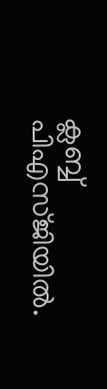ക്ലബ്ബ് പിഎസ്ജിയില്‍.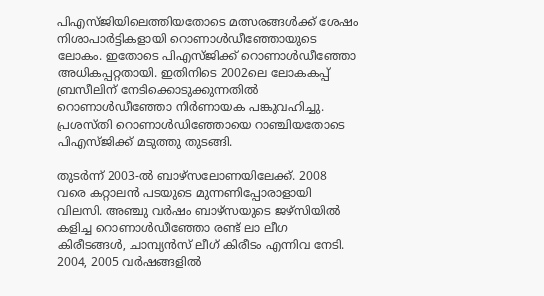പിഎസ്ജിയിലെത്തിയതോടെ മത്സരങ്ങള്‍ക്ക് ശേഷം നിശാപാര്‍ട്ടികളായി റൊണാള്‍ഡീഞ്ഞോയുടെ ലോകം. ഇതോടെ പിഎസ്ജിക്ക് റൊണാള്‍ഡീഞ്ഞോ അധികപ്പറ്റതായി. ഇതിനിടെ 2002ലെ ലോകകപ്പ് ബ്രസീലിന് നേടിക്കൊടുക്കുന്നതില്‍ റൊണാള്‍ഡീഞ്ഞോ നിര്‍ണായക പങ്കുവഹിച്ചു. പ്രശസ്തി റൊണാള്‍ഡിഞ്ഞോയെ റാഞ്ചിയതോടെ പിഎസ്ജിക്ക് മടുത്തു തുടങ്ങി.

തുടര്‍ന്ന് 2003-ല്‍ ബാഴ്‌സലോണയിലേക്ക്. 2008 വരെ കറ്റാലന്‍ പടയുടെ മുന്നണിപ്പോരാളായി വിലസി. അഞ്ചു വര്‍ഷം ബാഴ്‌സയുടെ ജഴ്‌സിയില്‍ കളിച്ച റൊണാള്‍ഡീഞ്ഞോ രണ്ട് ലാ ലീഗ കിരീടങ്ങള്‍, ചാമ്പ്യന്‍സ് ലീഗ് കിരീടം എന്നിവ നേടി. 2004, 2005 വര്‍ഷങ്ങളില്‍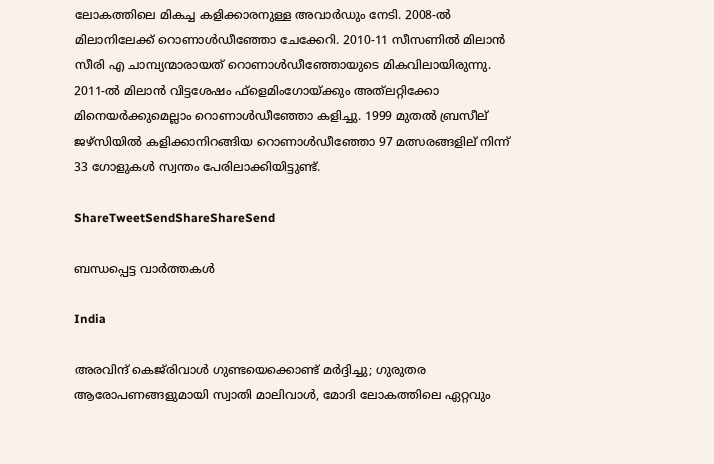ലോകത്തിലെ മികച്ച കളിക്കാരനുള്ള അവാര്‍ഡും നേടി. 2008-ല്‍ മിലാനിലേക്ക് റൊണാള്‍ഡീഞ്ഞോ ചേക്കേറി. 2010-11 സീസണില്‍ മിലാന്‍ സീരി എ ചാമ്പ്യന്മാരായത് റൊണാള്‍ഡീഞ്ഞോയുടെ മികവിലായിരുന്നു. 2011-ല്‍ മിലാന്‍ വിട്ടശേഷം ഫ്‌ളെമിംഗോയ്‌ക്കും അത്‌ലറ്റിക്കോ മിനെയര്‍ക്കുമെല്ലാം റൊണാള്‍ഡീഞ്ഞോ കളിച്ചു. 1999 മുതല്‍ ബ്രസീല് ജഴ്‌സിയില്‍ കളിക്കാനിറങ്ങിയ റൊണാള്‍ഡീഞ്ഞോ 97 മത്സരങ്ങളില് നിന്ന് 33 ഗോളുകള്‍ സ്വന്തം പേരിലാക്കിയിട്ടുണ്ട്.

ShareTweetSendShareShareSend

ബന്ധപ്പെട്ട വാര്‍ത്തകള്‍

India

അരവിന്ദ് കെജ്‌രിവാൾ ഗുണ്ടയെക്കൊണ്ട് മർദ്ദിച്ചു; ഗുരുതര ആരോപണങ്ങളുമായി സ്വാതി മാലിവാൾ, മോദി ലോകത്തിലെ ഏറ്റവും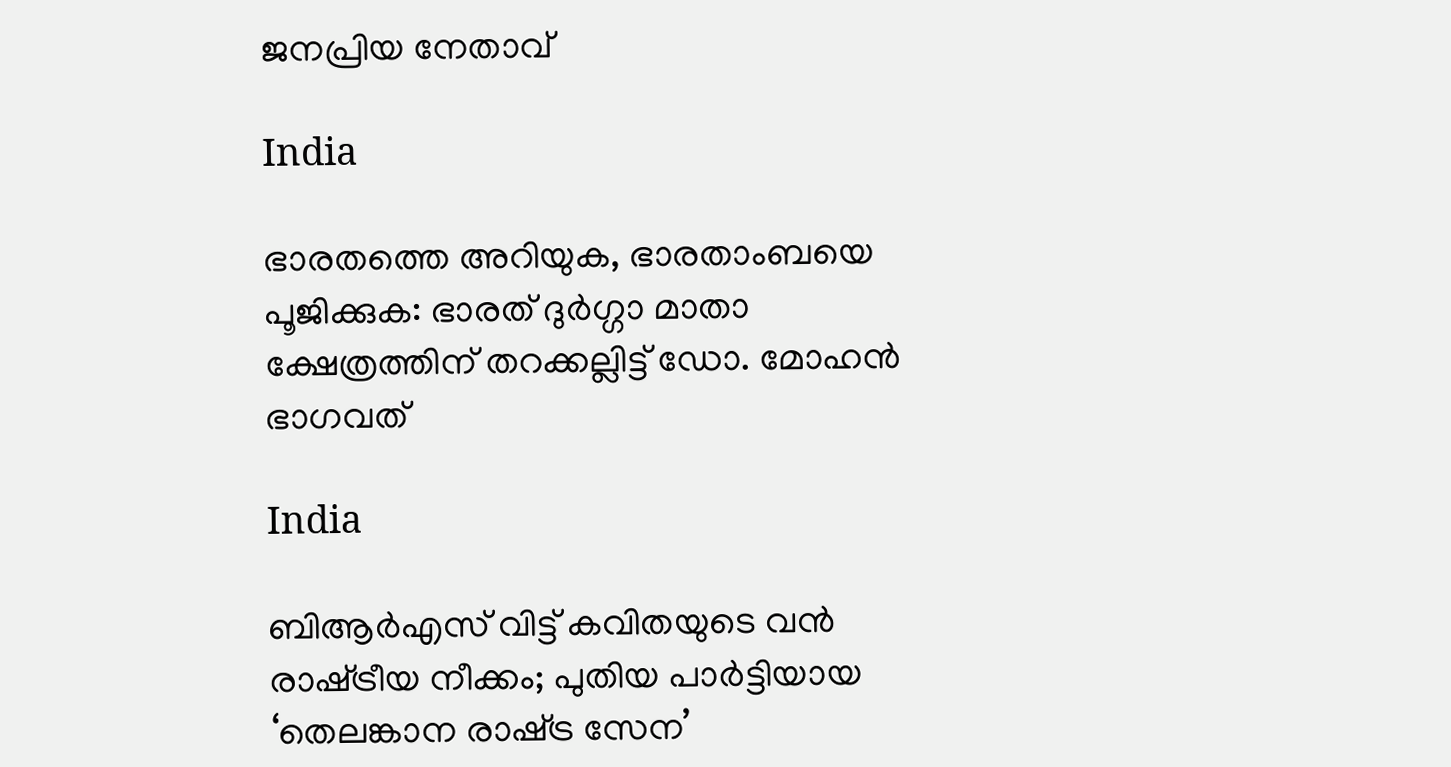ജനപ്രിയ നേതാവ്

India

ഭാരതത്തെ അറിയുക, ഭാരതാംബയെ പൂജിക്കുക: ഭാരത് ദുര്‍ഗ്ഗാ മാതാ ക്ഷേത്രത്തിന് തറക്കല്ലിട്ട് ഡോ. മോഹന്‍ ഭാഗവത്

India

ബിആർഎസ് വിട്ട് കവിതയുടെ വൻ രാഷ്‌ട്രീയ നീക്കം; പുതിയ പാർട്ടിയായ ‘തെലങ്കാന രാഷ്‌ട്ര സേന’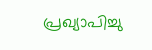പ്രഖ്യാപിച്ചു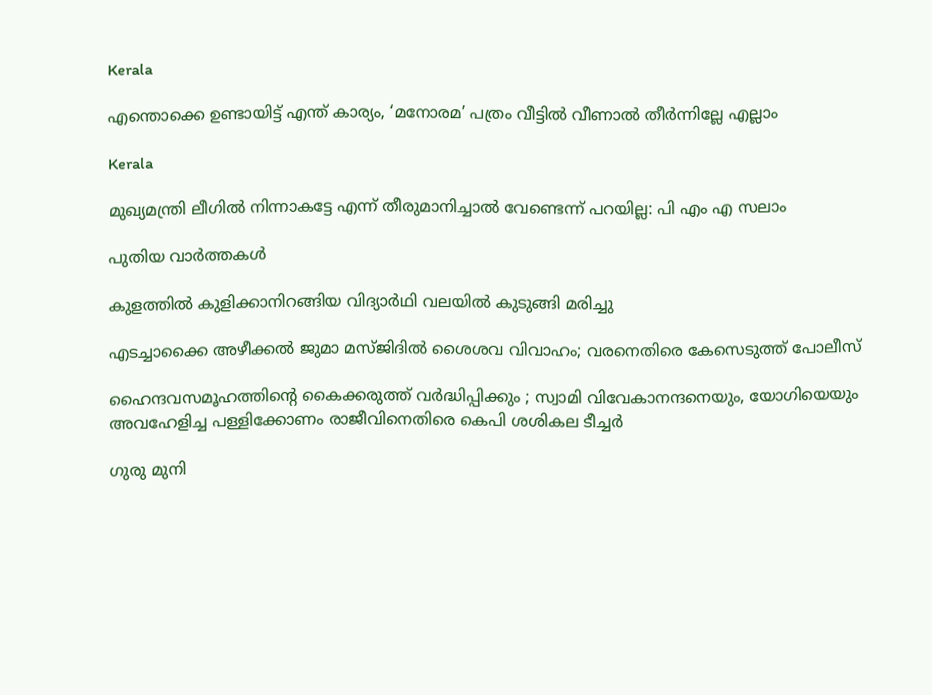Kerala

എന്തൊക്കെ ഉണ്ടായിട്ട് എന്ത് കാര്യം, ‘മനോരമ’ പത്രം വീട്ടിൽ വീണാൽ തീർന്നില്ലേ എല്ലാം

Kerala

മുഖ്യമന്ത്രി ലീഗില്‍ നിന്നാകട്ടേ എന്ന് തീരുമാനിച്ചാല്‍ വേണ്ടെന്ന് പറയില്ല: പി എം എ സലാം

പുതിയ വാര്‍ത്തകള്‍

കുളത്തില്‍ കുളിക്കാനിറങ്ങിയ വിദ്യാര്‍ഥി വലയില്‍ കുടുങ്ങി മരിച്ചു

എടച്ചാക്കൈ അഴീക്കൽ ജുമാ മസ്ജിദിൽ ശൈശവ വിവാഹം; വരനെതിരെ കേസെടുത്ത് പോലീസ്

ഹൈന്ദവസമൂഹത്തിന്റെ കൈക്കരുത്ത് വർദ്ധിപ്പിക്കും ; സ്വാമി വിവേകാനന്ദനെയും, യോഗിയെയും അവഹേളിച്ച പള്ളിക്കോണം രാജീവിനെതിരെ കെപി ശശികല ടീച്ചർ

ഗുരു മുനി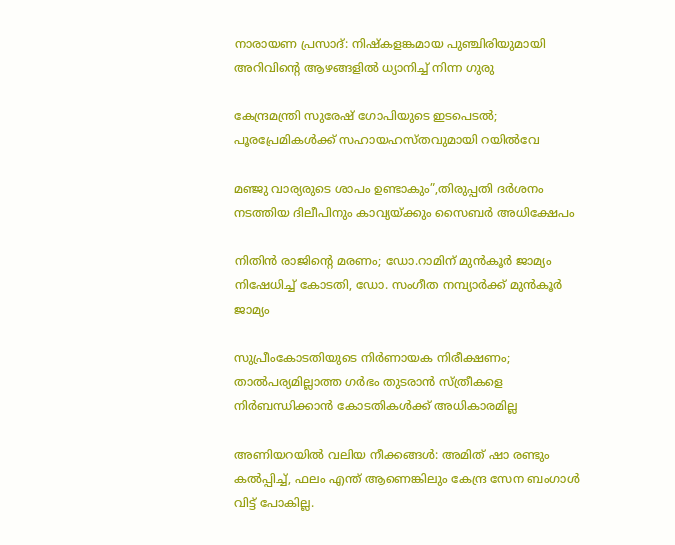നാരായണ പ്രസാദ്: നിഷ്കളങ്കമായ പുഞ്ചിരിയുമായി അറിവിന്റെ ആഴങ്ങളിൽ ധ്യാനിച്ച് നിന്ന ഗുരു

കേന്ദ്രമന്ത്രി സുരേഷ് ഗോപിയുടെ ഇടപെടൽ; പൂരപ്രേമികൾക്ക് സഹായഹസ്തവുമായി റയിൽവേ

മഞ്ജു വാര്യരുടെ ശാപം ഉണ്ടാകും”,തിരുപ്പതി ദർശനം നടത്തിയ ദിലീപിനും കാവ്യയ്‌ക്കും സൈബർ അധിക്ഷേപം

നിതിൻ രാജിന്റെ മരണം; ഡോ.റാമിന് മുൻകൂർ ജാമ്യം നിഷേധിച്ച് കോടതി, ഡോ. സംഗീത നമ്പ്യാർക്ക് മുൻകൂർ ജാമ്യം

സുപ്രീംകോടതിയുടെ നിര്‍ണായക നിരീക്ഷണം; താൽപര്യമില്ലാത്ത ഗർഭം തുടരാൻ സ്ത്രീകളെ നിർബന്ധിക്കാൻ കോടതികൾക്ക് അധികാരമില്ല

അണിയറയിൽ വലിയ നീക്കങ്ങൾ: അമിത് ഷാ രണ്ടും കൽപ്പിച്ച്, ഫലം എന്ത് ആണെങ്കിലും കേന്ദ്ര സേന ബംഗാൾ വിട്ട് പോകില്ല.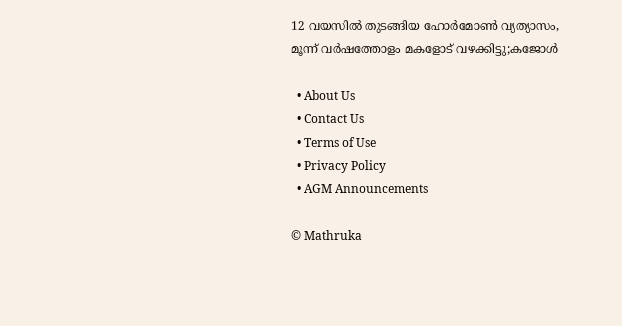12 വയസിൽ തുടങ്ങിയ ഹോർമോൺ വ്യത്യാസം, മൂന്ന് വർഷത്തോളം മകളോട് വഴക്കിട്ടു;കജോൾ

  • About Us
  • Contact Us
  • Terms of Use
  • Privacy Policy
  • AGM Announcements

© Mathruka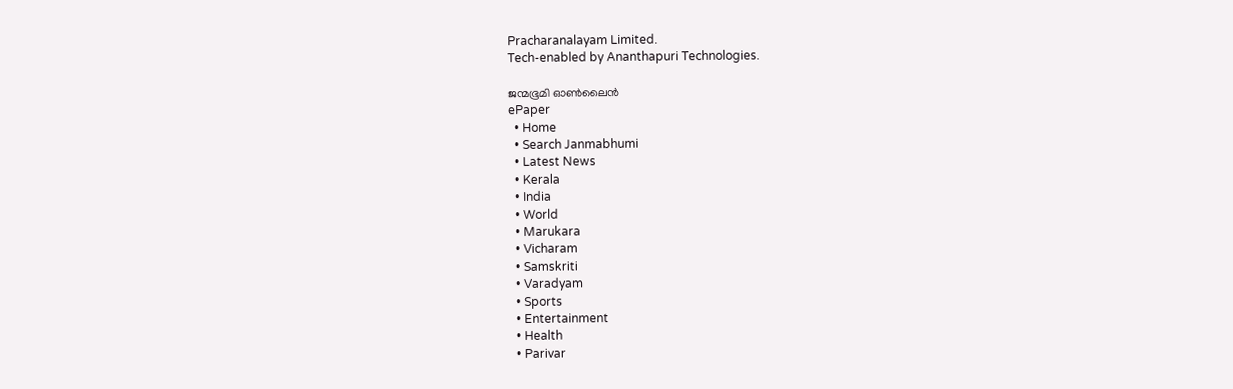Pracharanalayam Limited.
Tech-enabled by Ananthapuri Technologies.

ജന്മഭൂമി ഓണ്‍ലൈന്‍
ePaper
  • Home
  • Search Janmabhumi
  • Latest News
  • Kerala
  • India
  • World
  • Marukara
  • Vicharam
  • Samskriti
  • Varadyam
  • Sports
  • Entertainment
  • Health
  • Parivar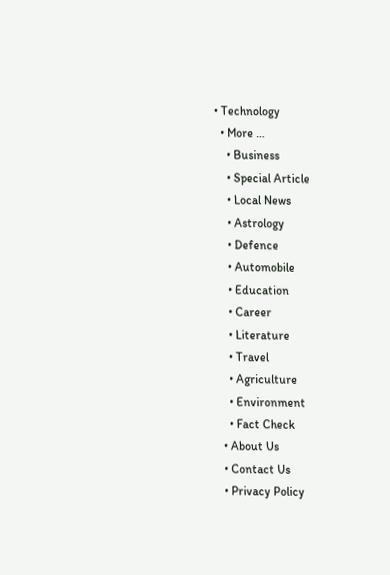• Technology
  • More …
    • Business
    • Special Article
    • Local News
    • Astrology
    • Defence
    • Automobile
    • Education
    • Career
    • Literature
    • Travel
    • Agriculture
    • Environment
    • Fact Check
  • About Us
  • Contact Us
  • Privacy Policy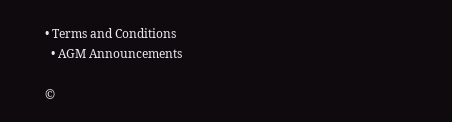• Terms and Conditions
  • AGM Announcements

©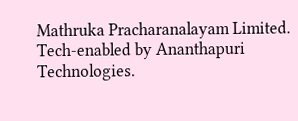Mathruka Pracharanalayam Limited.
Tech-enabled by Ananthapuri Technologies.